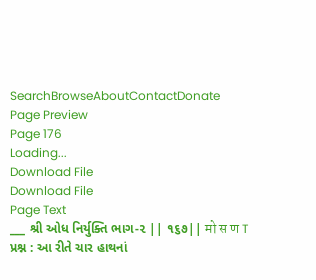SearchBrowseAboutContactDonate
Page Preview
Page 176
Loading...
Download File
Download File
Page Text
___ શ્રી ઓધ નિર્યુક્તિ ભાગ-૨ || ૧૬૭|| मो स ण T પ્રશ્ન : આ રીતે ચાર હાથનાં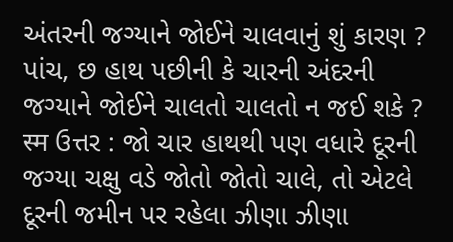અંતરની જગ્યાને જોઈને ચાલવાનું શું કારણ ? પાંચ, છ હાથ પછીની કે ચારની અંદરની જગ્યાને જોઈને ચાલતો ચાલતો ન જઈ શકે ? स्म ઉત્તર : જો ચાર હાથથી પણ વધારે દૂરની જગ્યા ચક્ષુ વડે જોતો જોતો ચાલે, તો એટલે દૂરની જમીન પર રહેલા ઝીણા ઝીણા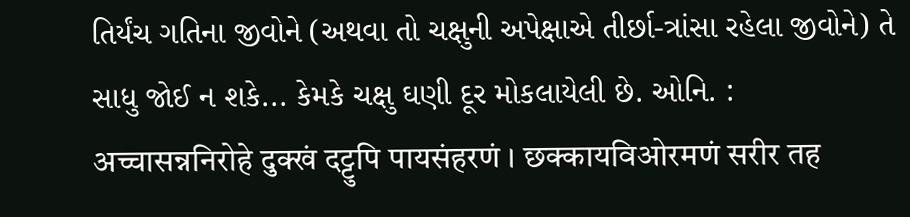તિર્યંચ ગતિના જીવોને (અથવા તો ચક્ષુની અપેક્ષાએ તીર્છા-ત્રાંસા રહેલા જીવોને) તે સાધુ જોઈ ન શકે... કેમકે ચક્ષુ ઘણી દૂર મોકલાયેલી છે. ઓનિ. : अच्चासन्ननिरोहे दुक्खं दट्टुपि पायसंहरणं । छक्कायविओरमणं सरीर तह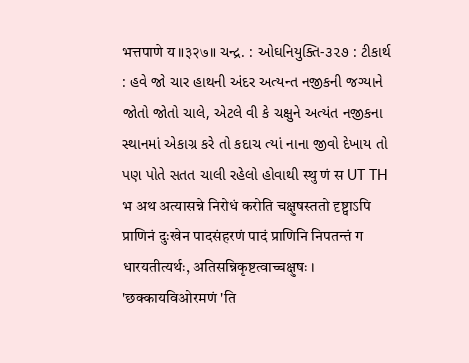भत्तपाणे य ॥३२७॥ ચન્દ્ર. : ઓઘનિયુક્તિ-૩૨૭ : ટીકાર્થ : હવે જો ચાર હાથની અંદર અત્યન્ત નજીકની જગ્યાને જોતો જોતો ચાલે, એટલે વી કે ચક્ષુને અત્યંત નજીકના સ્થાનમાં એકાગ્ર કરે તો કદાચ ત્યાં નાના જીવો દેખાય તો પણ પોતે સતત ચાલી રહેલો હોવાથી स्थु णं स UT TH भ अथ अत्यासन्ने निरोधं करोति चक्षुषस्ततो दृष्ट्वाऽपि प्राणिनं दुःखेन पादसंहरणं पादं प्राणिनि निपतन्तं ग धारयतीत्यर्थः, अतिसन्निकृष्टत्वाच्चक्षुषः । 'छक्कायविओरमणं 'ति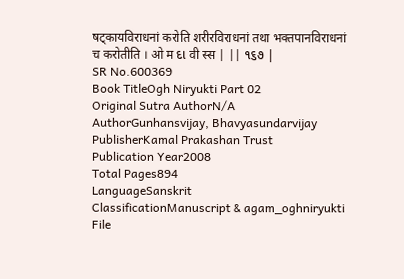षट्कायविराधनां करोति शरीरविराधनां तथा भक्तपानविराधनां च करोतीति । ओ म દા वी स्स | || ૧૬૭ |
SR No.600369
Book TitleOgh Niryukti Part 02
Original Sutra AuthorN/A
AuthorGunhansvijay, Bhavyasundarvijay
PublisherKamal Prakashan Trust
Publication Year2008
Total Pages894
LanguageSanskrit
ClassificationManuscript & agam_oghniryukti
File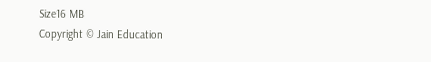Size16 MB
Copyright © Jain Education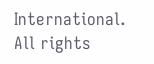International. All rights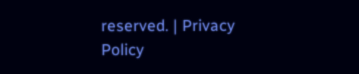reserved. | Privacy Policy